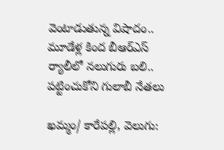వెంటాడుతున్న విషాదం.. మూడేళ్ల కింద బీఆర్ఎస్ ర్యాలీలో నలుగురు బలి.. పట్టించుకోని గులాబీ నేతలు

ఖమ్మం/ కారేపల్లి, వెలుగు: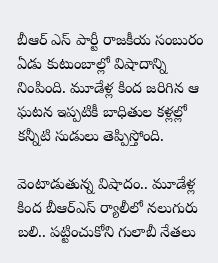బీఆర్ ఎస్ పార్టీ రాజకీయ సంబురం ఏడు కుటుంబాల్లో విషాదాన్ని నింపింది. మూడేళ్ల కింద జరిగిన ఆ ఘటన ఇప్పటికీ బాధితుల కళ్లల్లో కన్నీటి సుడులు తెప్పిస్తోంది.

వెంటాడుతున్న విషాదం.. మూడేళ్ల కింద బీఆర్ఎస్ ర్యాలీలో నలుగురు బలి.. పట్టించుకోని గులాబీ నేతలు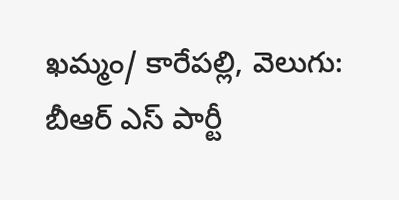ఖమ్మం/ కారేపల్లి, వెలుగు: బీఆర్ ఎస్ పార్టీ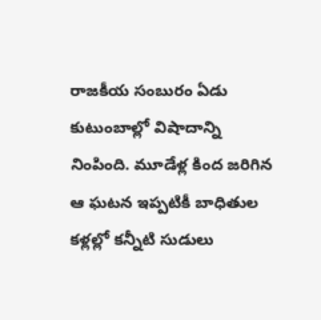రాజకీయ సంబురం ఏడు కుటుంబాల్లో విషాదాన్ని నింపింది. మూడేళ్ల కింద జరిగిన ఆ ఘటన ఇప్పటికీ బాధితుల కళ్లల్లో కన్నీటి సుడులు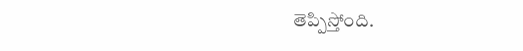తెప్పిస్తోంది.